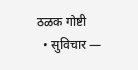ठळक गोष्टी
  • सुविचार —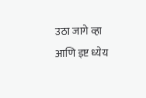उठा जागे व्हा आणि इष्ट ध्येय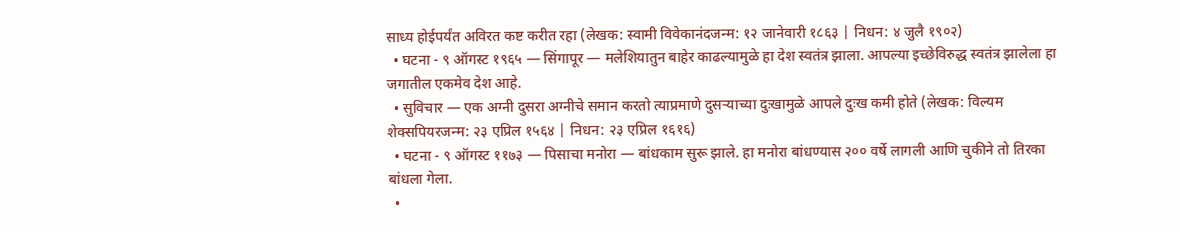साध्य होईपर्यंत अविरत कष्ट करीत रहा (लेखक: स्वामी विवेकानंदजन्म: १२ जानेवारी १८६३ | निधन: ४ जुलै १९०२)
  • घटना - ९ ऑगस्ट १९६५ — सिंगापूर — मलेशियातुन बाहेर काढल्यामुळे हा देश स्वतंत्र झाला. आपल्या इच्छेविरुद्ध स्वतंत्र झालेला हा जगातील एकमेव देश आहे.
  • सुविचार — एक अग्नी दुसरा अग्नीचे समान करतो त्याप्रमाणे दुसऱ्याच्या दुःखामुळे आपले दुःख कमी होते (लेखक: विल्यम शेक्सपियरजन्म: २३ एप्रिल १५६४ | निधन: २३ एप्रिल १६१६)
  • घटना - ९ ऑगस्ट ११७३ — पिसाचा मनोरा — बांधकाम सुरू झाले. हा मनोरा बांधण्यास २०० वर्षे लागली आणि चुकीने तो तिरका बांधला गेला.
  •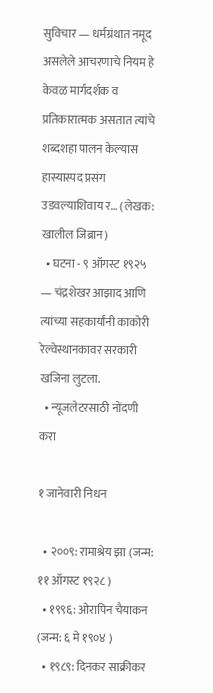सुविचार — धर्मग्रंथात नमूद असलेले आचरणाचे नियम हे केवळ मार्गदर्शक व प्रतिकारात्मक असतात त्यांचे शब्दशहा पालन केल्यास हास्यास्पद प्रसंग उडवल्याशिवाय र… (लेखक: खालील जिब्रान)
  • घटना - ९ ऑगस्ट १९२५ — चंद्रशेखर आझाद आणि त्यांच्या सहकार्यांनी काकोरी रेल्वेस्थानकावर सरकारी खजिना लुटला.
  • न्यूजलेटरसाठी नोंदणी करा

१ जानेवारी निधन

  • २००९: रामाश्रेय झा (जन्म: ११ ऑगस्ट १९२८ )
  • १९९६: ओरापिन चैयाकन (जन्म: ६ मे १९०४ )
  • १९८९: दिनकर साक्रीकर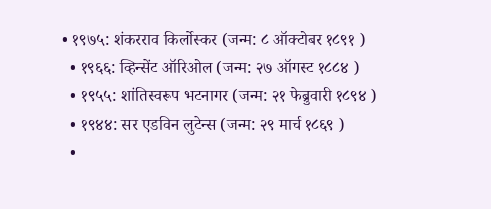• १९७५: शंकरराव किर्लोस्कर (जन्म: ८ ऑक्टोबर १८९१ )
  • १९६६: व्हिन्सेंट ऑरिओल (जन्म: २७ ऑगस्ट १८८४ )
  • १९५५: शांतिस्वरूप भटनागर (जन्म: २१ फेब्रुवारी १८९४ )
  • १९४४: सर एडविन लुटेन्स (जन्म: २९ मार्च १८६९ )
  •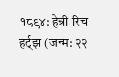१८९४: हेन्री रिच हर्ट्‌झ (जन्म: २२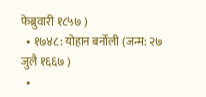फेब्रुवारी १८५७ )
  • १७४८: योहान बर्नोली (जन्म: २७ जुलै १६६७ )
  •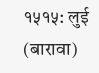१५१५: लुई (बारावा)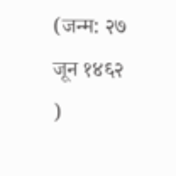(जन्म: २७ जून १४६२ )